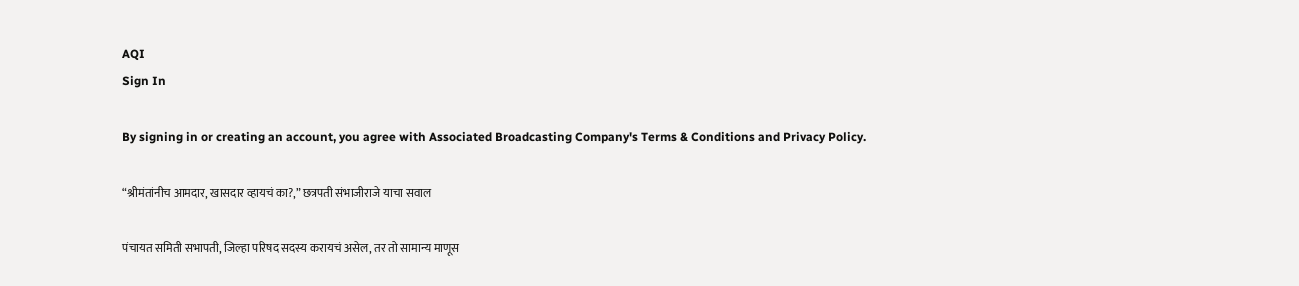AQI
Sign In

By signing in or creating an account, you agree with Associated Broadcasting Company's Terms & Conditions and Privacy Policy.

“श्रीमंतांनीच आमदार, खासदार व्हायचं का?,” छत्रपती संभाजीराजे याचा सवाल

पंचायत समिती सभापती, जिल्हा परिषद सदस्य करायचं असेल, तर तो सामान्य माणूस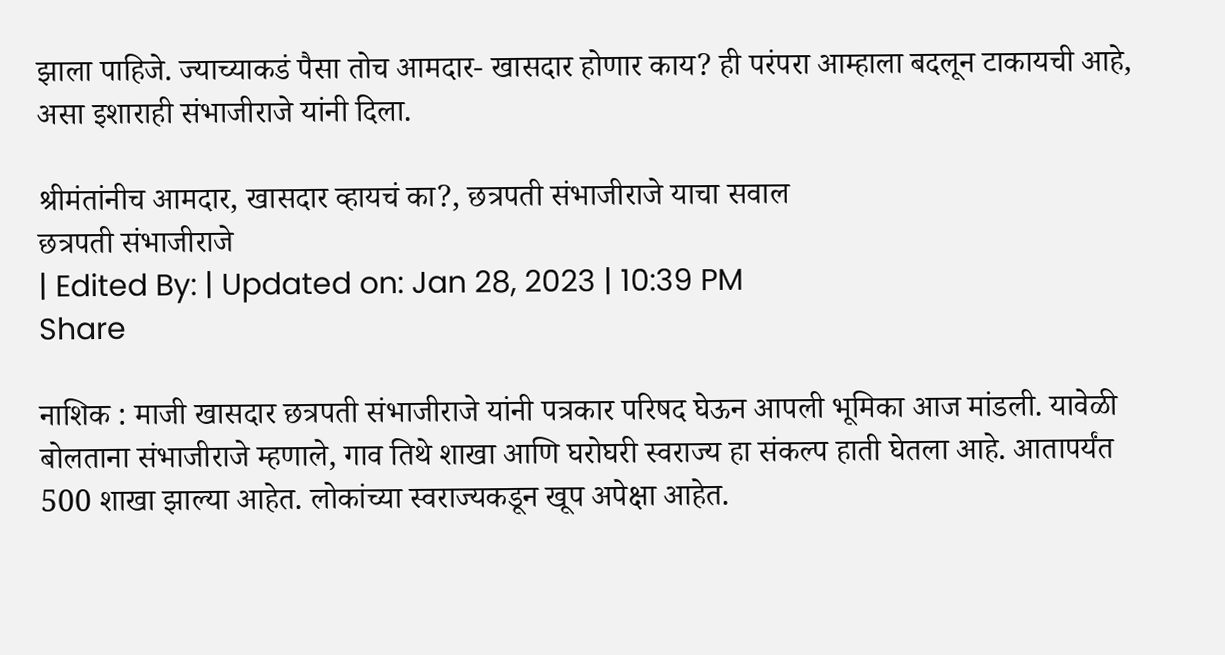झाला पाहिजे. ज्याच्याकडं पैसा तोच आमदार- खासदार होणार काय? ही परंपरा आम्हाला बदलून टाकायची आहे, असा इशाराही संभाजीराजे यांनी दिला.

श्रीमंतांनीच आमदार, खासदार व्हायचं का?, छत्रपती संभाजीराजे याचा सवाल
छत्रपती संभाजीराजे
| Edited By: | Updated on: Jan 28, 2023 | 10:39 PM
Share

नाशिक : माजी खासदार छत्रपती संभाजीराजे यांनी पत्रकार परिषद घेऊन आपली भूमिका आज मांडली. यावेळी बोलताना संभाजीराजे म्हणाले, गाव तिथे शाखा आणि घरोघरी स्वराज्य हा संकल्प हाती घेतला आहे. आतापर्यंत 500 शाखा झाल्या आहेत. लोकांच्या स्वराज्यकडून खूप अपेक्षा आहेत.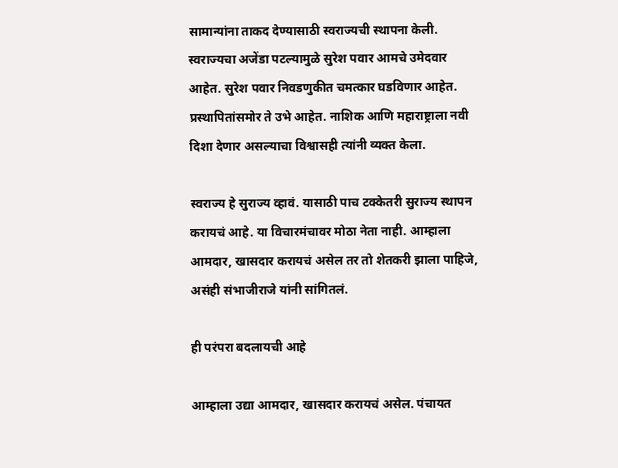सामान्यांना ताकद देण्यासाठी स्वराज्यची स्थापना केली. स्वराज्यचा अजेंडा पटल्यामुळे सुरेश पवार आमचे उमेदवार आहेत. सुरेश पवार निवडणुकीत चमत्कार घडविणार आहेत. प्रस्थापितांसमोर ते उभे आहेत. नाशिक आणि महाराष्ट्राला नवी दिशा देणार असल्याचा विश्वासही त्यांनी व्यक्त केला.

स्वराज्य हे सुराज्य व्हावं. यासाठी पाच टक्केतरी सुराज्य स्थापन करायचं आहे. या विचारमंचावर मोठा नेता नाही. आम्हाला आमदार, खासदार करायचं असेल तर तो शेतकरी झाला पाहिजे, असंही संभाजीराजे यांनी सांगितलं.

ही परंपरा बदलायची आहे

आम्हाला उद्या आमदार, खासदार करायचं असेल. पंचायत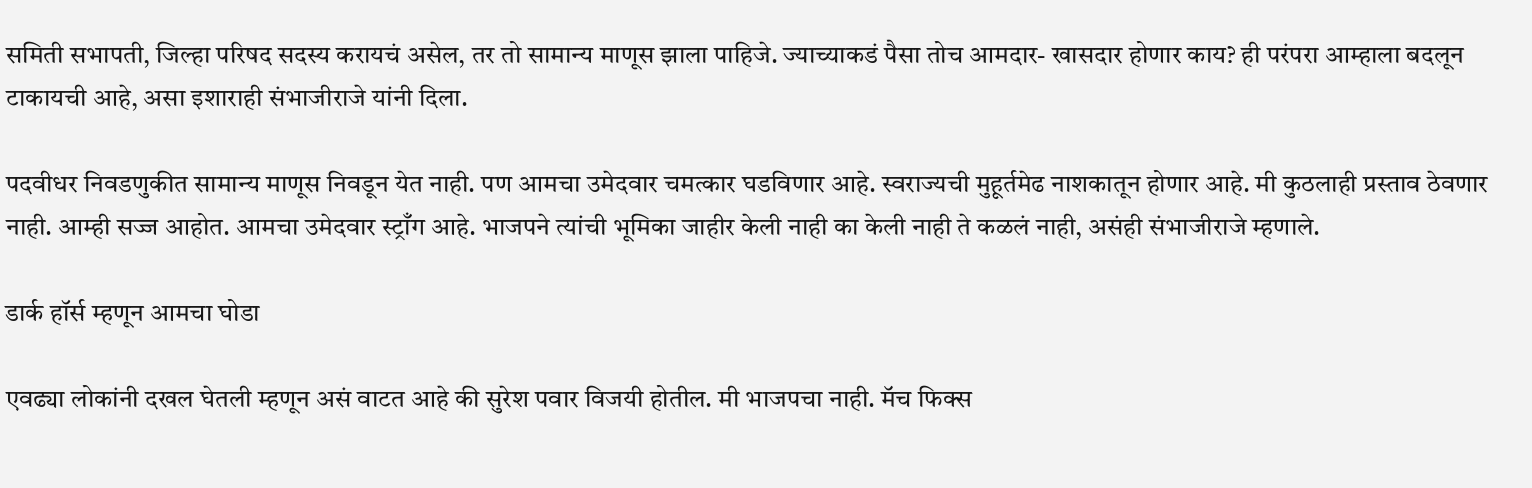समिती सभापती, जिल्हा परिषद सदस्य करायचं असेल, तर तो सामान्य माणूस झाला पाहिजे. ज्याच्याकडं पैसा तोच आमदार- खासदार होणार काय? ही परंपरा आम्हाला बदलून टाकायची आहे, असा इशाराही संभाजीराजे यांनी दिला.

पदवीधर निवडणुकीत सामान्य माणूस निवडून येत नाही. पण आमचा उमेदवार चमत्कार घडविणार आहे. स्वराज्यची मुहूर्तमेढ नाशकातून होणार आहे. मी कुठलाही प्रस्ताव ठेवणार नाही. आम्ही सज्ज आहोत. आमचा उमेदवार स्ट्राँग आहे. भाजपने त्यांची भूमिका जाहीर केली नाही का केली नाही ते कळलं नाही, असंही संभाजीराजे म्हणाले.

डार्क हॉर्स म्हणून आमचा घोडा

एवढ्या लोकांनी दखल घेतली म्हणून असं वाटत आहे की सुरेश पवार विजयी होतील. मी भाजपचा नाही. मॅच फिक्स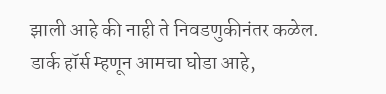झाली आहे की नाही ते निवडणुकीनंतर कळेल. डार्क हॉर्स म्हणून आमचा घोडा आहे,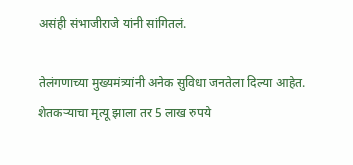असंही संभाजीराजे यांनी सांगितलं.

तेलंगणाच्या मुख्यमंत्र्यांनी अनेक सुविधा जनतेला दिल्या आहेत. शेतकऱ्याचा मृत्यू झाला तर 5 लाख रुपये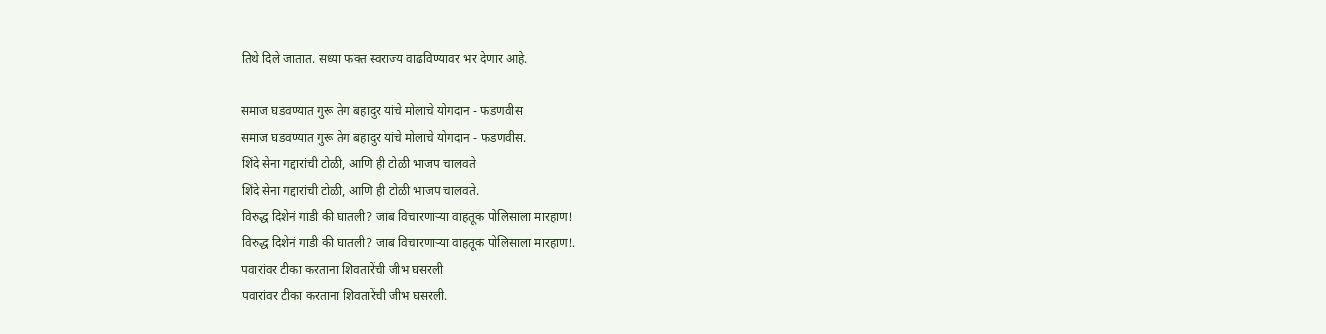तिथे दिले जातात. सध्या फक्त स्वराज्य वाढविण्यावर भर देणार आहे.

समाज घडवण्यात गुरू तेग बहादुर यांचे मोलाचे योगदान - फडणवीस
समाज घडवण्यात गुरू तेग बहादुर यांचे मोलाचे योगदान - फडणवीस.
शिंदे सेना गद्दारांची टोळी, आणि ही टोळी भाजप चालवते
शिंदे सेना गद्दारांची टोळी, आणि ही टोळी भाजप चालवते.
विरुद्ध दिशेनं गाडी की घातली? जाब विचारणाऱ्या वाहतूक पोलिसाला मारहाण!
विरुद्ध दिशेनं गाडी की घातली? जाब विचारणाऱ्या वाहतूक पोलिसाला मारहाण!.
पवारांवर टीका करताना शिवतारेंची जीभ घसरली
पवारांवर टीका करताना शिवतारेंची जीभ घसरली.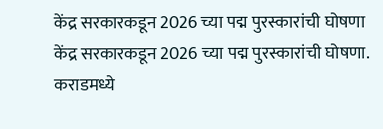केंद्र सरकारकडून 2026 च्या पद्म पुरस्कारांची घोषणा
केंद्र सरकारकडून 2026 च्या पद्म पुरस्कारांची घोषणा.
कराडमध्ये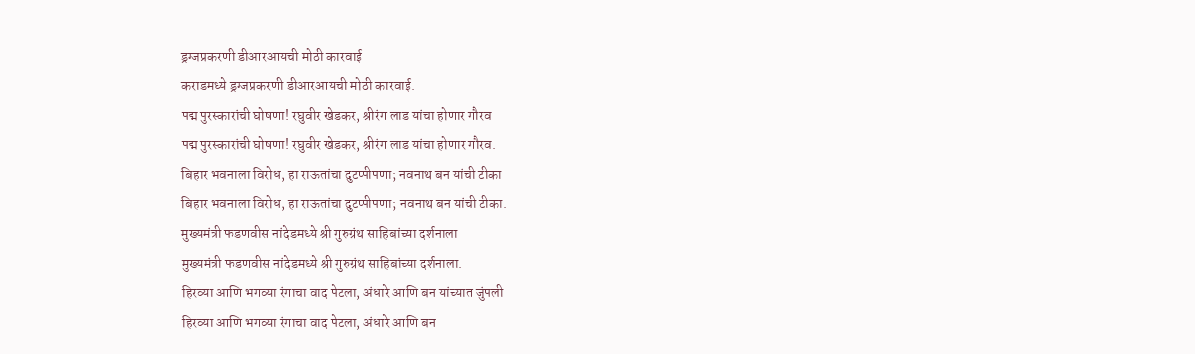ड्रग्जप्रकरणी डीआरआयची मोठी कारवाई
कराडमध्ये ड्रग्जप्रकरणी डीआरआयची मोठी कारवाई.
पद्म पुरस्कारांची घोषणा! रघुवीर खेडकर, श्रीरंग लाड यांचा होणार गौरव
पद्म पुरस्कारांची घोषणा! रघुवीर खेडकर, श्रीरंग लाड यांचा होणार गौरव.
बिहार भवनाला विरोध, हा राऊतांचा दुटप्पीपणा; नवनाथ बन यांची टीका
बिहार भवनाला विरोध, हा राऊतांचा दुटप्पीपणा; नवनाथ बन यांची टीका.
मुख्यमंत्री फडणवीस नांदेडमध्ये श्री गुरुग्रंथ साहिबांच्या दर्शनाला
मुख्यमंत्री फडणवीस नांदेडमध्ये श्री गुरुग्रंथ साहिबांच्या दर्शनाला.
हिरव्या आणि भगव्या रंगाचा वाद पेटला, अंधारे आणि बन यांच्यात जुंपली
हिरव्या आणि भगव्या रंगाचा वाद पेटला, अंधारे आणि बन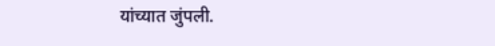यांच्यात जुंपली.